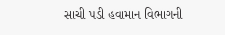સાચી પડી હવામાન વિભાગની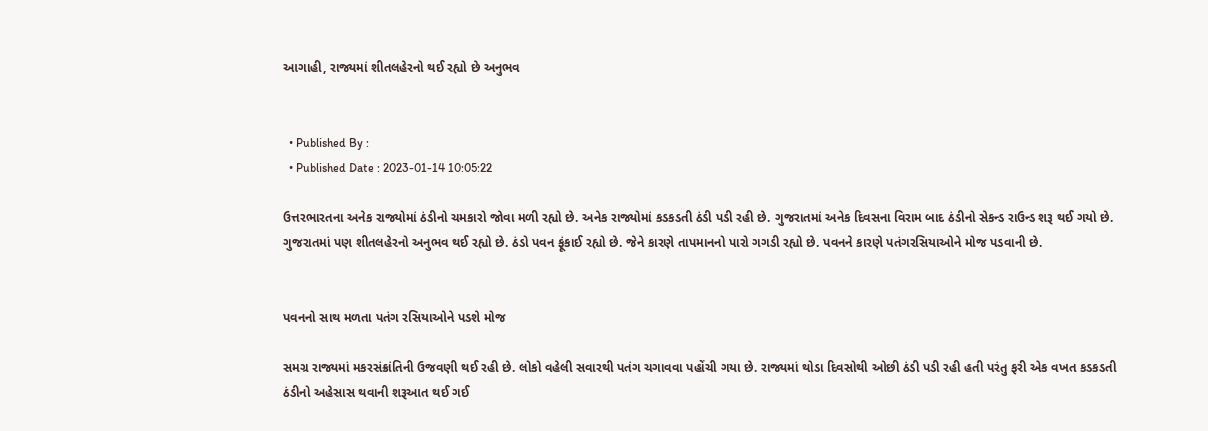આગાહી, રાજ્યમાં શીતલહેરનો થઈ રહ્યો છે અનુભવ


  • Published By :
  • Published Date : 2023-01-14 10:05:22

ઉત્તરભારતના અનેક રાજ્યોમાં ઠંડીનો ચમકારો જોવા મળી રહ્યો છે. અનેક રાજ્યોમાં કડકડતી ઠંડી પડી રહી છે. ગુજરાતમાં અનેક દિવસના વિરામ બાદ ઠંડીનો સેકન્ડ રાઉન્ડ શરૂ થઈ ગયો છે. ગુજરાતમાં પણ શીતલહેરનો અનુભવ થઈ રહ્યો છે. ઠંડો પવન ફૂંકાઈ રહ્યો છે. જેને કારણે તાપમાનનો પારો ગગડી રહ્યો છે. પવનને કારણે પતંગરસિયાઓને મોજ પડવાની છે.


પવનનો સાથ મળતા પતંગ રસિયાઓને પડશે મોજ

સમગ્ર રાજ્યમાં મકરસંક્રાંતિની ઉજવણી થઈ રહી છે. લોકો વહેલી સવારથી પતંગ ચગાવવા પહોંચી ગયા છે. રાજ્યમાં થોડા દિવસોથી ઓછી ઠંડી પડી રહી હતી પરંતુ ફરી એક વખત કડકડતી ઠંડીનો અહેસાસ થવાની શરૂઆત થઈ ગઈ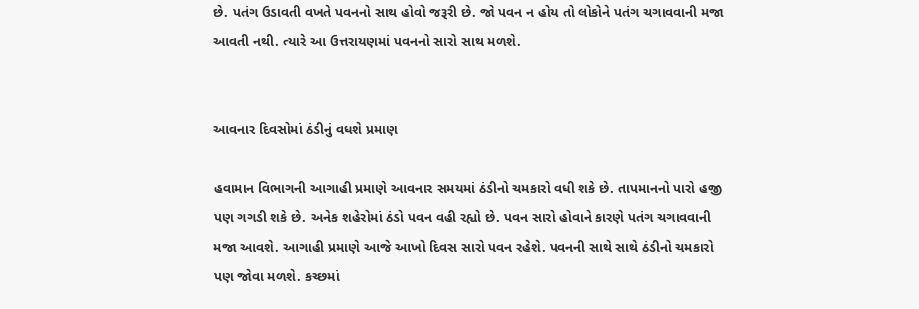છે. પતંગ ઉડાવતી વખતે પવનનો સાથ હોવો જરૂરી છે. જો પવન ન હોય તો લોકોને પતંગ ચગાવવાની મજા આવતી નથી. ત્યારે આ ઉત્તરાયણમાં પવનનો સારો સાથ મળશે.


આવનાર દિવસોમાં ઠંડીનું વધશે પ્રમાણ

હવામાન વિભાગની આગાહી પ્રમાણે આવનાર સમયમાં ઠંડીનો ચમકારો વધી શકે છે. તાપમાનનો પારો હજી પણ ગગડી શકે છે. અનેક શહેરોમાં ઠંડો પવન વહી રહ્યો છે. પવન સારો હોવાને કારણે પતંગ ચગાવવાની મજા આવશે. આગાહી પ્રમાણે આજે આખો દિવસ સારો પવન રહેશે. પવનની સાથે સાથે ઠંડીનો ચમકારો પણ જોવા મળશે. કચ્છમાં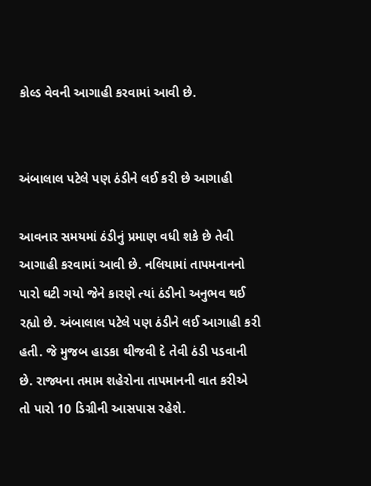કોલ્ડ વેવની આગાહી કરવામાં આવી છે.


અંબાલાલ પટેલે પણ ઠંડીને લઈ કરી છે આગાહી

આવનાર સમયમાં ઠંડીનું પ્રમાણ વધી શકે છે તેવી આગાહી કરવામાં આવી છે. નલિયામાં તાપમનાનનો પારો ઘટી ગયો જેને કારણે ત્યાં ઠંડીનો અનુભવ થઈ રહ્યો છે. અંબાલાલ પટેલે પણ ઠંડીને લઈ આગાહી કરી હતી. જે મુજબ હાડકા થીજવી દે તેવી ઠંડી પડવાની છે. રાજ્યના તમામ શહેરોના તાપમાનની વાત કરીએ તો પારો 10 ડિગ્રીની આસપાસ રહેશે.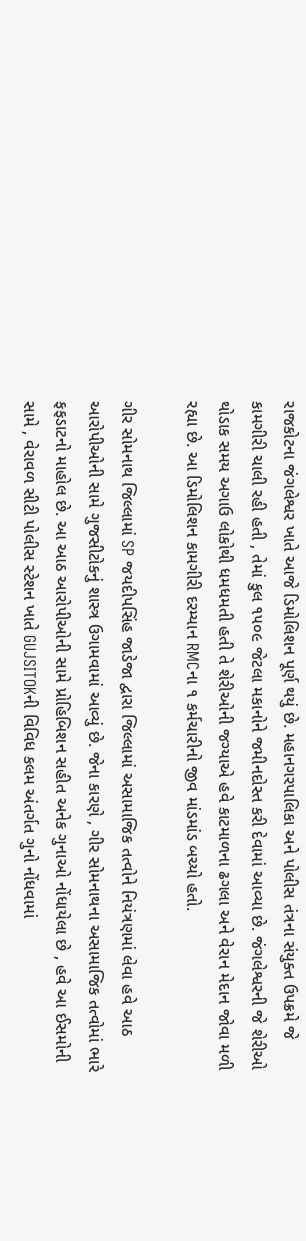રાજકોટના જંગલેશ્વર ખાતે આજે ડિમોલિશન પૂર્ણ થયું છે. મહાનગરપાલિકા અને પોલીસ તંત્રના સંયુક્ત ઉપક્રમે જે કામગીરી ચાલી રહી હતી , તેમાં કુલ ૧૫૦૯ જેટલા મકાનોને જમીનદોસ્ત કરી દેવામાં આવ્યા છે. જંગલેશ્વરની જે શેરીઓ થોડાક સમય અગાઉ લોકોથી ધમધમતી હતી તે શેરીઓની જગ્યાએ હવે કાટમાળના ઢગલા અને વેરાન મેદાન જોવા મળી રહ્યા છે. આ ડિમોલિશન કામગીરી દરમ્યાન RMCના ૧ કર્મચારીનો જીવ માંડમાંડ બચ્યો હતો.

ગીર સોમનાથ જિલ્લામાં SP જયદીપસિંહ જાડેજા દ્વારા જિલ્લામાં અસામાજિક તત્વોને નિયંત્રણમાં લેવા હવે આઠ આરોપીઓની સામે ગુજસીટોકનું શાસ્ત્ર ઉગામવામાં આવ્યું છે. જેના કારણે , ગીર સોમનાથના અસામાજિક તત્વોમાં ભારે ફફડાટનો માહોલ છે. આ આઠ આરોપીઓની સામે પ્રોહિબિશન સહીત અનેક ગુનાઓ નોંધાયેલા છે , હવે આ ઈસમોની સામે , વેરાવળ સીટી પોલીસ સ્ટેશન ખાતે GUJSITOKની વિવિધ કલમ અંતર્ગત ગુનો નોંધવામાં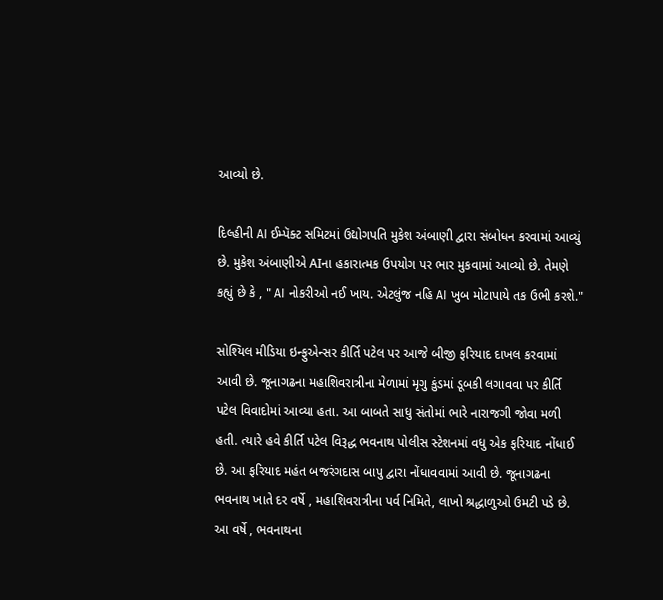આવ્યો છે.

દિલ્હીની AI ઈમ્પૅક્ટ સમિટમાં ઉદ્યોગપતિ મુકેશ અંબાણી દ્વારા સંબોધન કરવામાં આવ્યું છે. મુકેશ અંબાણીએ AIના હકારાત્મક ઉપયોગ પર ભાર મુકવામાં આવ્યો છે. તેમણે કહ્યું છે કે , " AI નોકરીઓ નઈ ખાય. એટલુંજ નહિ AI ખુબ મોટાપાયે તક ઉભી કરશે."

સોશ્યિલ મીડિયા ઇન્ફુએન્સર કીર્તિ પટેલ પર આજે બીજી ફરિયાદ દાખલ કરવામાં આવી છે. જૂનાગઢના મહાશિવરાત્રીના મેળામાં મૃગુ કુંડમાં ડૂબકી લગાવવા પર કીર્તિ પટેલ વિવાદોમાં આવ્યા હતા. આ બાબતે સાધુ સંતોમાં ભારે નારાજગી જોવા મળી હતી. ત્યારે હવે કીર્તિ પટેલ વિરૂદ્ધ ભવનાથ પોલીસ સ્ટેશનમાં વધુ એક ફરિયાદ નોંધાઈ છે. આ ફરિયાદ મહંત બજરંગદાસ બાપુ દ્વારા નોંધાવવામાં આવી છે. જૂનાગઢના ભવનાથ ખાતે દર વર્ષે , મહાશિવરાત્રીના પર્વ નિમિતે, લાખો શ્રદ્ધાળુઓ ઉમટી પડે છે. આ વર્ષે , ભવનાથના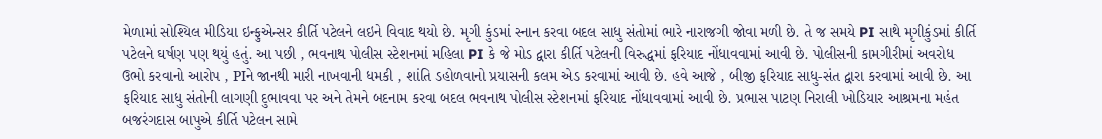મેળામાં સોશ્યિલ મીડિયા ઇન્ફુએન્સર કીર્તિ પટેલને લઇને વિવાદ થયો છે. મૃગી કુંડમાં સ્નાન કરવા બદલ સાધુ સંતોમાં ભારે નારાજગી જોવા મળી છે. તે જ સમયે PI સાથે મૃગીકુંડમાં કીર્તિ પટેલને ઘર્ષણ પણ થયું હતું. આ પછી , ભવનાથ પોલીસ સ્ટેશનમાં મહિલા PI કે જે મોડ દ્વારા કીર્તિ પટેલની વિરુદ્ધમાં ફરિયાદ નોંધાવવામાં આવી છે. પોલીસની કામગીરીમાં અવરોધ ઉભો કરવાનો આરોપ , PIને જાનથી મારી નાખવાની ધમકી , શાંતિ ડહોળવાનો પ્રયાસની કલમ એડ કરવામાં આવી છે. હવે આજે , બીજી ફરિયાદ સાધુ-સંત દ્વારા કરવામાં આવી છે. આ ફરિયાદ સાધુ સંતોની લાગણી દુભાવવા પર અને તેમને બદનામ કરવા બદલ ભવનાથ પોલીસ સ્ટેશનમાં ફરિયાદ નોંધાવવામાં આવી છે. પ્રભાસ પાટણ નિરાલી ખોડિયાર આશ્રમના મહંત બજરંગદાસ બાપુએ કીર્તિ પટેલન સામે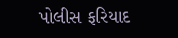પોલીસ ફરિયાદ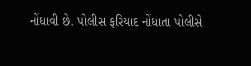નોંધાવી છે. પોલીસ ફરિયાદ નોંધાતા પોલીસે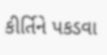કીર્તિને પકડવા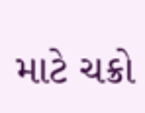માટે ચક્રો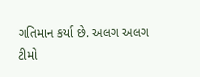ગતિમાન કર્યા છે. અલગ અલગ ટીમો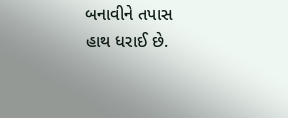બનાવીને તપાસ હાથ ધરાઈ છે.